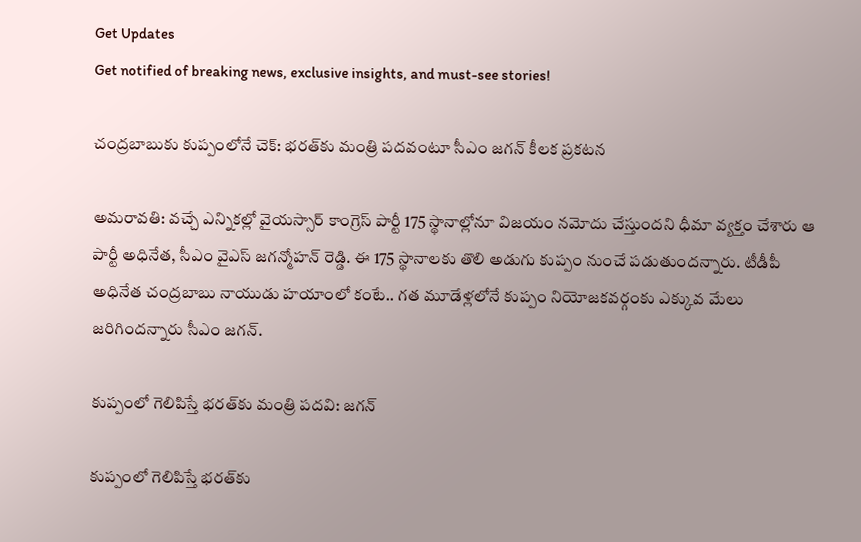Get Updates
Get notified of breaking news, exclusive insights, and must-see stories!

చంద్రబాబుకు కుప్పంలోనే చెక్: భరత్‌కు మంత్రి పదవంటూ సీఎం జగన్ కీలక ప్రకటన

అమరావతి: వచ్చే ఎన్నికల్లో వైయస్సార్ కాంగ్రెస్ పార్టీ 175 స్థానాల్లోనూ విజయం నమోదు చేస్తుందని ధీమా వ్యక్తం చేశారు ఆ పార్టీ అధినేత, సీఎం వైఎస్ జగన్మోహన్ రెడ్డి. ఈ 175 స్థానాలకు తొలి అడుగు కుప్పం నుంచే పడుతుందన్నారు. టీడీపీ అధినేత చంద్రబాబు నాయుడు హయాంలో కంటే.. గత మూడేళ్లలోనే కుప్పం నియోజకవర్గంకు ఎక్కువ మేలు జరిగిందన్నారు సీఎం జగన్.

కుప్పంలో గెలిపిస్తే భరత్‌కు మంత్రి పదవి: జగన్

కుప్పంలో గెలిపిస్తే భరత్‌కు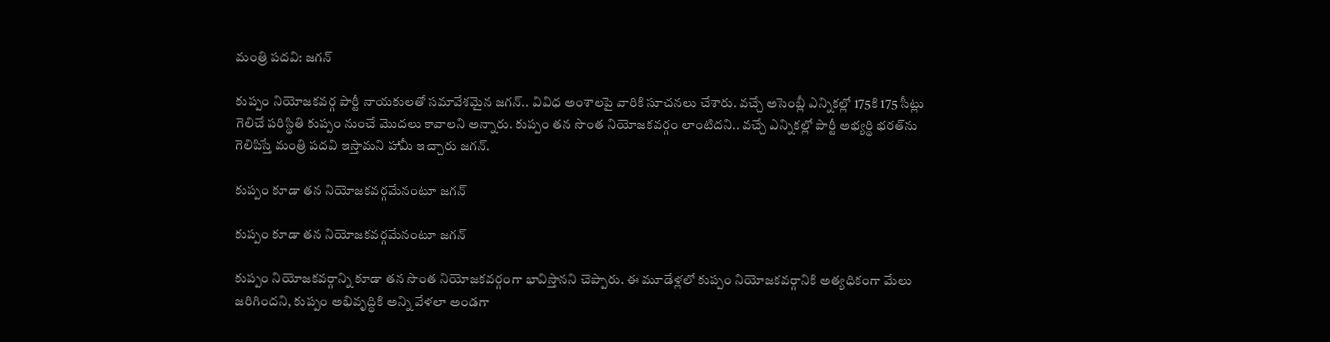మంత్రి పదవి: జగన్

కుప్పం నియోజకవర్గ పార్టీ నాయకులతో సమావేశమైన జగన్.. వివిధ అంశాలపై వారికి సూచనలు చేశారు. వచ్చే అసెంబ్లీ ఎన్నికల్లో 175కి 175 సీట్లు గెలిచే పరిస్థితి కుప్పం నుంచే మొదలు కావాలని అన్నారు. కుప్పం తన సొంత నియోజకవర్గం లాంటిదని.. వచ్చే ఎన్నికల్లో పార్టీ అభ్యర్థి భరత్‌ను గెలిపిస్తే మంత్రి పదవి ఇస్తామని హామీ ఇచ్చారు జగన్.

కుప్పం కూడా తన నియోజకవర్గమేనంటూ జగన్

కుప్పం కూడా తన నియోజకవర్గమేనంటూ జగన్

కుప్పం నియోజకవర్గాన్ని కూడా తన సొంత నియోజకవర్గంగా భావిస్తానని చెప్పారు. ఈ మూడేళ్లలో కుప్పం నియోజకవర్గానికి అత్యధికంగా మేలు జరిగిందని, కుప్పం అభివృద్ధికి అన్ని వేళలా అండగా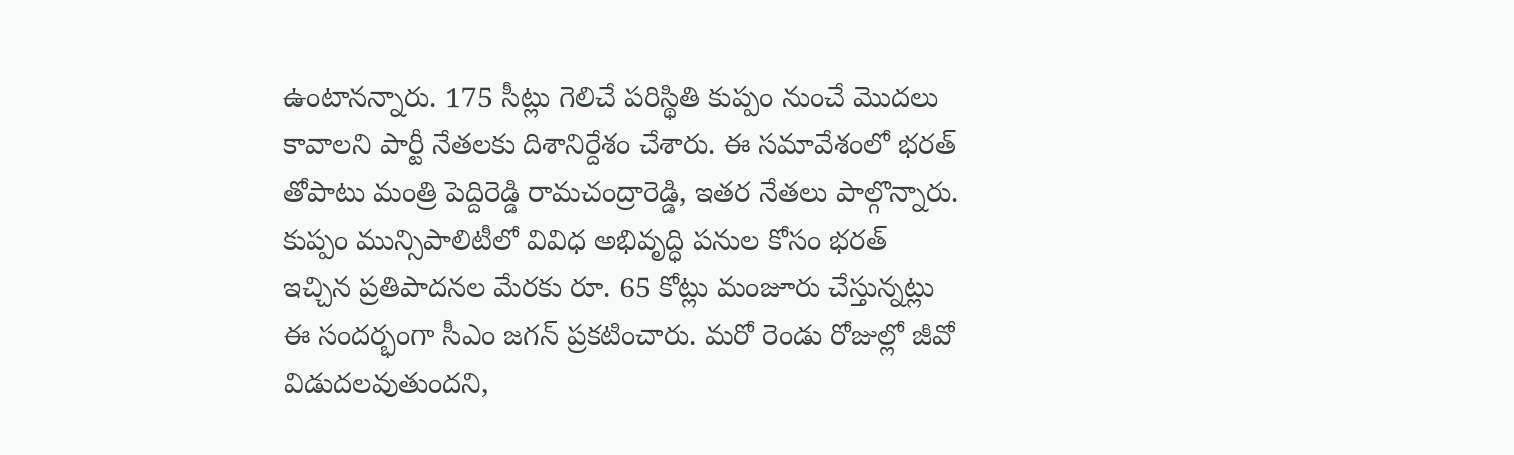ఉంటానన్నారు. 175 సీట్లు గెలిచే పరిస్థితి కుప్పం నుంచే మొదలు కావాలని పార్టీ నేతలకు దిశానిర్దేశం చేశారు. ఈ సమావేశంలో భరత్ తోపాటు మంత్రి పెద్దిరెడ్డి రామచంద్రారెడ్డి, ఇతర నేతలు పాల్గొన్నారు. కుప్పం మున్సిపాలిటీలో వివిధ అభివృద్ధి పనుల కోసం భరత్ ఇచ్చిన ప్రతిపాదనల మేరకు రూ. 65 కోట్లు మంజూరు చేస్తున్నట్లు ఈ సందర్భంగా సీఎం జగన్ ప్రకటించారు. మరో రెండు రోజుల్లో జీవో విడుదలవుతుందని,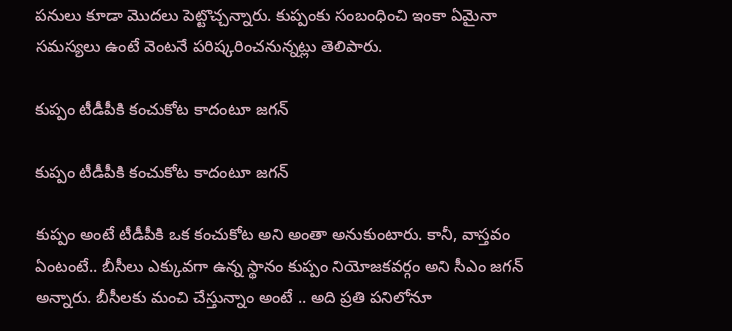పనులు కూడా మొదలు పెట్టొచ్చన్నారు. కుప్పంకు సంబంధించి ఇంకా ఏమైనా సమస్యలు ఉంటే వెంటనే పరిష్కరించనున్నట్లు తెలిపారు.

కుప్పం టీడీపీకి కంచుకోట కాదంటూ జగన్

కుప్పం టీడీపీకి కంచుకోట కాదంటూ జగన్

కుప్పం అంటే టీడీపీకి ఒక కంచుకోట అని అంతా అనుకుంటారు. కానీ, వాస్తవం ఏంటంటే.. బీసీలు ఎక్కువగా ఉన్న స్థానం కుప్పం నియోజకవర్గం అని సీఎం జగన్ అన్నారు. బీసీలకు మంచి చేస్తున్నాం అంటే .. అది ప్రతి పనిలోనూ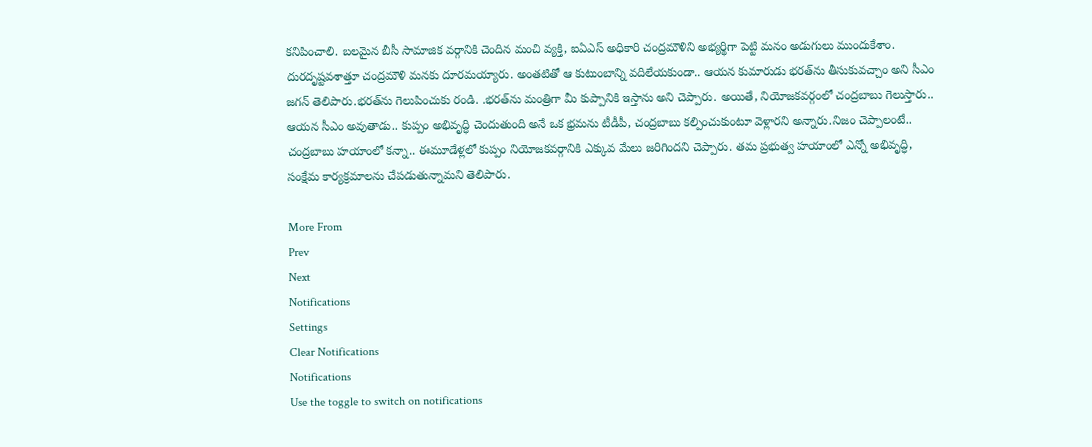కనిపించాలి. బలమైన బీసీ సామాజిక వర్గానికి చెందిన మంచి వ్యక్తి, ఐఏఎస్‌ అధికారి చంద్రమౌళిని అభ్యర్థిగా పెట్టి మనం అడుగులు ముందుకేశాం. దురదృష్టవశాత్తూ చంద్రమౌళి మనకు దూరమయ్యారు. అంతటితో ఆ కుటుంబాన్ని వదిలేయకుండా.. ఆయన కుమారుడు భరత్‌ను తీసుకువచ్చాం అని సీఎం జగన్ తెలిపారు.భరత్‌ను గెలుపించుకు రండి. .భరత్‌ను మంత్రిగా మీ కుప్పానికి ఇస్తాను అని చెప్పారు. అయితే, నియోజకవర్గంలో చంద్రబాబు గెలుస్తారు.. ఆయన సీఎం అవుతాడు.. కుప్పం అభివృద్ధి చెందుతుంది అనే ఒక భ్రమను టీడీపీ, చంద్రబాబు కల్పించుకుంటూ వెళ్లారని అన్నారు.నిజం చెప్పాలంటే.. చంద్రబాబు హయాంలో కన్నా.. ఈమూడేళ్లలో కుప్పం నియోజకవర్గానికి ఎక్కువ మేలు జరిగిందని చెప్పారు. తమ ప్రభుత్వ హయాంలో ఎన్నో అభివృద్ధి, సంక్షేమ కార్యక్రమాలను చేపడుతున్నామని తెలిపారు.

More From
Prev
Next
Notifications
Settings
Clear Notifications
Notifications
Use the toggle to switch on notifications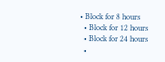• Block for 8 hours
  • Block for 12 hours
  • Block for 24 hours
  •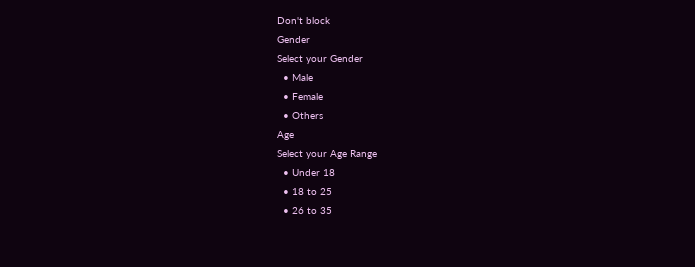Don't block
Gender
Select your Gender
  • Male
  • Female
  • Others
Age
Select your Age Range
  • Under 18
  • 18 to 25
  • 26 to 35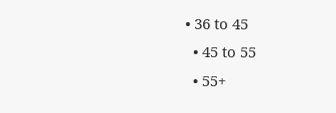• 36 to 45
  • 45 to 55
  • 55+